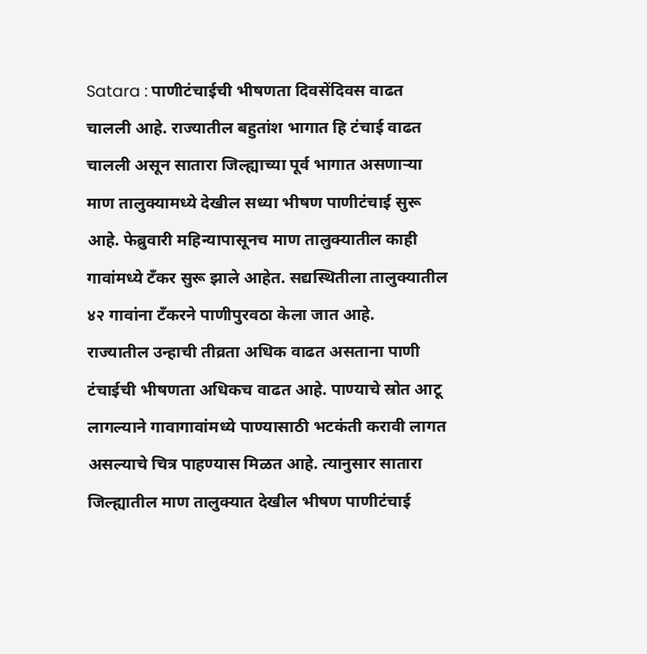Satara : पाणीटंचाईची भीषणता दिवसेंदिवस वाढत चालली आहे. राज्यातील बहुतांश भागात हि टंचाई वाढत चालली असून सातारा जिल्ह्याच्या पूर्व भागात असणाऱ्या माण तालुक्यामध्ये देखील सध्या भीषण पाणीटंचाई सुरू आहे. फेब्रुवारी महिन्यापासूनच माण तालुक्यातील काही गावांमध्ये टँकर सुरू झाले आहेत. सद्यस्थितीला तालुक्यातील ४२ गावांना टँकरने पाणीपुरवठा केला जात आहे.
राज्यातील उन्हाची तीव्रता अधिक वाढत असताना पाणी टंचाईची भीषणता अधिकच वाढत आहे. पाण्याचे स्रोत आटू लागल्याने गावागावांमध्ये पाण्यासाठी भटकंती करावी लागत असल्याचे चित्र पाहण्यास मिळत आहे. त्यानुसार सातारा जिल्ह्यातील माण तालुक्यात देखील भीषण पाणीटंचाई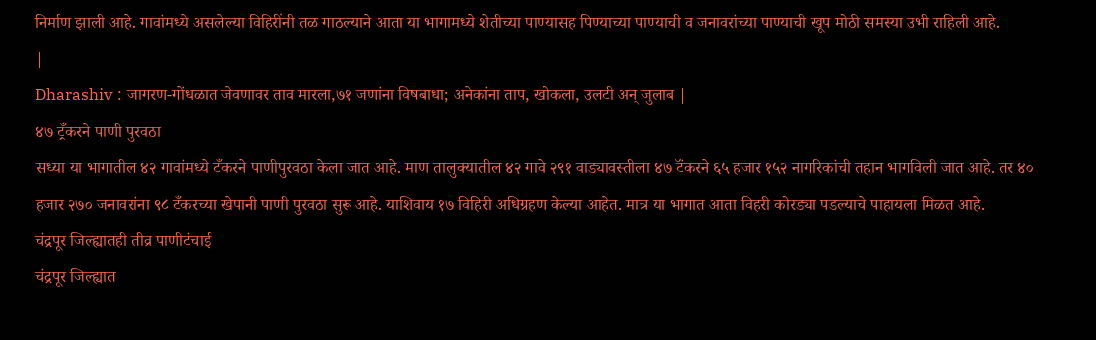निर्माण झाली आहे. गावांमध्ये असलेल्या विहिरींनी तळ गाठल्याने आता या भागामध्ये शेतीच्या पाण्यासह पिण्याच्या पाण्याची व जनावरांच्या पाण्याची खूप मोठी समस्या उभी राहिली आहे.
|
Dharashiv : जागरण-गोंधळात जेवणावर ताव मारला,७१ जणांना विषबाधा; अनेकांना ताप, खोकला, उलटी अन् जुलाब |
४७ ट्रँकरने पाणी पुरवठा
सध्या या भागातील ४२ गावांमध्ये टँकरने पाणीपुरवठा केला जात आहे. माण तालुक्यातील ४२ गावे २९१ वाड्यावस्तीला ४७ टॅंकरने ६५ हजार १५२ नागरिकांची तहान भागविली जात आहे. तर ४० हजार २७० जनावरांना ९८ टँकरच्या खेपानी पाणी पुरवठा सुरू आहे. याशिवाय १७ विहिरी अधिग्रहण केल्या आहेत. मात्र या भागात आता विहरी कोरड्या पडल्याचे पाहायला मिळत आहे.
चंद्रपूर जिल्ह्यातही तीव्र पाणीटंचाई
चंद्रपूर जिल्ह्यात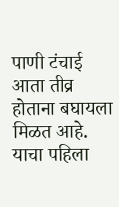पाणी टंचाई आता तीव्र होताना बघायला मिळत आहे. याचा पहिला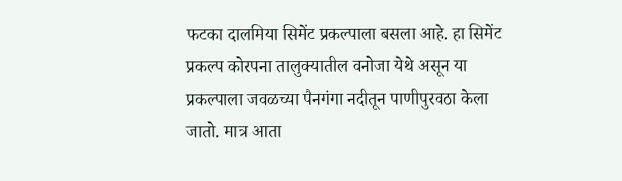फटका दालमिया सिमेंट प्रकल्पाला बसला आहे. हा सिमेंट प्रकल्प कोरपना तालुक्यातील वनोजा येथे असून या प्रकल्पाला जवळच्या पैनगंगा नदीतून पाणीपुरवठा केला जातो. मात्र आता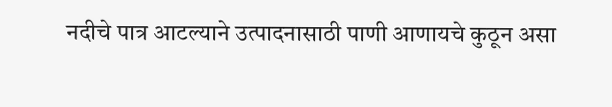नदीचे पात्र आटल्याने उत्पादनासाठी पाणी आणायचे कुठून असा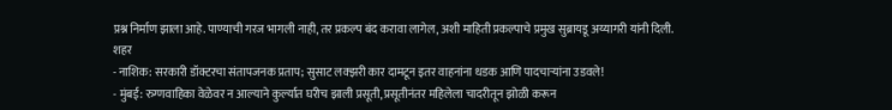प्रश्न निर्माण झाला आहे. पाण्याची गरज भागली नाही, तर प्रकल्प बंद करावा लागेल, अशी माहिती प्रकल्पाचे प्रमुख सुब्रायडू अय्यागरी यांनी दिली.
शहर
- नाशिक: सरकारी डॉक्टरचा संतापजनक प्रताप; सुसाट लक्झरी कार दामटून इतर वाहनांना धडक आणि पादचाऱ्यांना उडवले!
- मुंबई: रुग्णवाहिका वेळेवर न आल्याने कुर्ल्यात घरीच झाली प्रसूती, प्रसूतीनंतर महिलेला चादरीतून झोळी करून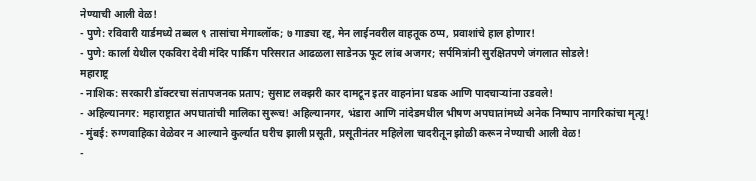नेण्याची आली वेळ!
- पुणे: रविवारी यार्डमध्ये तब्बल ९ तासांचा मेगाब्लॉक; ७ गाड्या रद्द, मेन लाईनवरील वाहतूक ठप्प, प्रवाशांचे हाल होणार!
- पुणे: कार्ला येथील एकविरा देवी मंदिर पार्किंग परिसरात आढळला साडेनऊ फूट लांब अजगर; सर्पमित्रांनी सुरक्षितपणे जंगलात सोडले!
महाराष्ट्र
- नाशिक: सरकारी डॉक्टरचा संतापजनक प्रताप; सुसाट लक्झरी कार दामटून इतर वाहनांना धडक आणि पादचाऱ्यांना उडवले!
- अहिल्यानगर: महाराष्ट्रात अपघातांची मालिका सुरूच! अहिल्यानगर, भंडारा आणि नांदेडमधील भीषण अपघातांमध्ये अनेक निष्पाप नागरिकांचा मृत्यू!
- मुंबई: रुग्णवाहिका वेळेवर न आल्याने कुर्ल्यात घरीच झाली प्रसूती, प्रसूतीनंतर महिलेला चादरीतून झोळी करून नेण्याची आली वेळ!
-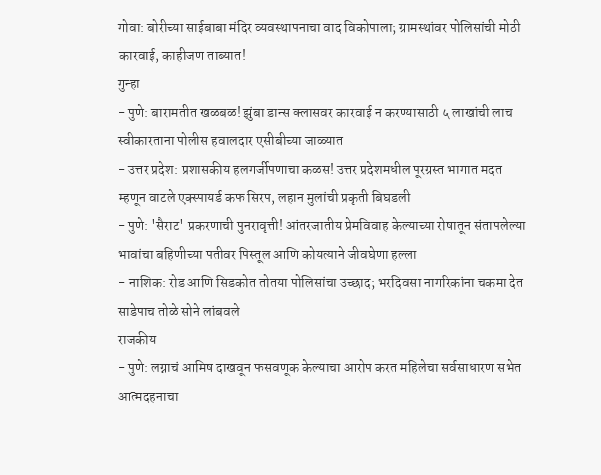गोवा: बोरीच्या साईबाबा मंदिर व्यवस्थापनाचा वाद विकोपाला; ग्रामस्थांवर पोलिसांची मोठी कारवाई, काहीजण ताब्यात!
गुन्हा
- पुणे: बारामतीत खळबळ! झुंबा डान्स क्लासवर कारवाई न करण्यासाठी ५ लाखांची लाच स्वीकारताना पोलीस हवालदार एसीबीच्या जाळ्यात
- उत्तर प्रदेश: प्रशासकीय हलगर्जीपणाचा कळस! उत्तर प्रदेशमधील पूरग्रस्त भागात मदत म्हणून वाटले एक्स्पायर्ड कफ सिरप, लहान मुलांची प्रकृती बिघडली
- पुणे: 'सैराट' प्रकरणाची पुनरावृत्ती! आंतरजातीय प्रेमविवाह केल्याच्या रोषातून संतापलेल्या भावांचा बहिणीच्या पतीवर पिस्तूल आणि कोयत्याने जीवघेणा हल्ला
- नाशिक: रोड आणि सिडकोत तोतया पोलिसांचा उच्छाद; भरदिवसा नागरिकांना चकमा देत साडेपाच तोळे सोने लांबवले
राजकीय
- पुणे: लग्नाचं आमिष दाखवून फसवणूक केल्याचा आरोप करत महिलेचा सर्वसाधारण सभेत आत्मदहनाचा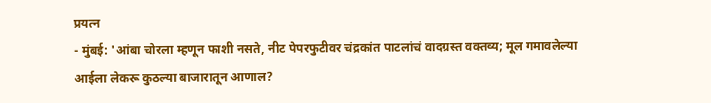प्रयत्न
- मुंबई: 'आंबा चोरला म्हणून फाशी नसते, नीट पेपरफुटीवर चंद्रकांत पाटलांचं वादग्रस्त वक्तव्य; मूल गमावलेल्या आईला लेकरू कुठल्या बाजारातून आणाल?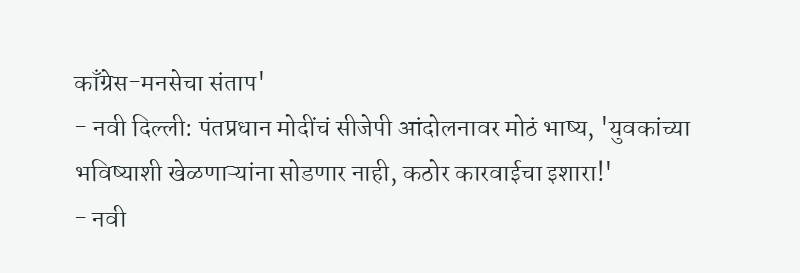काँग्रेस-मनसेचा संताप'
- नवी दिल्ली: पंतप्रधान मोदींचं सीजेपी आंदोलनावर मोठं भाष्य, 'युवकांच्या भविष्याशी खेळणाऱ्यांना सोडणार नाही, कठोर कारवाईचा इशारा!'
- नवी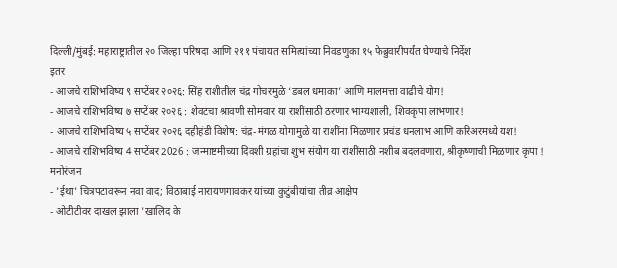दिल्ली/मुंबई: महाराष्ट्रातील २० जिल्हा परिषदा आणि २११ पंचायत समित्यांच्या निवडणुका १५ फेब्रुवारीपर्यंत घेण्याचे निर्देश
इतर
- आजचे राशिभविष्य ९ सप्टेंबर २०२६: सिंह राशीतील चंद्र गोचरमुळे ‘डबल धमाका’ आणि मालमत्ता वाढीचे योग!
- आजचे राशिभविष्य ७ सप्टेंबर २०२६ : शेवटचा श्रावणी सोमवार या राशींसाठी ठरणार भाग्यशाली, शिवकृपा लाभणार!
- आजचे राशिभविष्य ५ सप्टेंबर २०२६ दहीहंडी विशेष: चंद्र-मंगळ योगामुळे या राशींना मिळणार प्रचंड धनलाभ आणि करिअरमध्ये यश!
- आजचे राशिभविष्य 4 सप्टेंबर 2026 : जन्माष्टमीच्या दिवशी ग्रहांचा शुभ संयोग या राशींसाठी नशीब बदलवणारा, श्रीकृष्णाची मिळणार कृपा !
मनोरंजन
- 'ईथा' चित्रपटावरून नवा वाद; विठाबाई नारायणगावकर यांच्या कुटुंबीयांचा तीव्र आक्षेप
- ओटीटीवर दाखल झाला 'खालिद के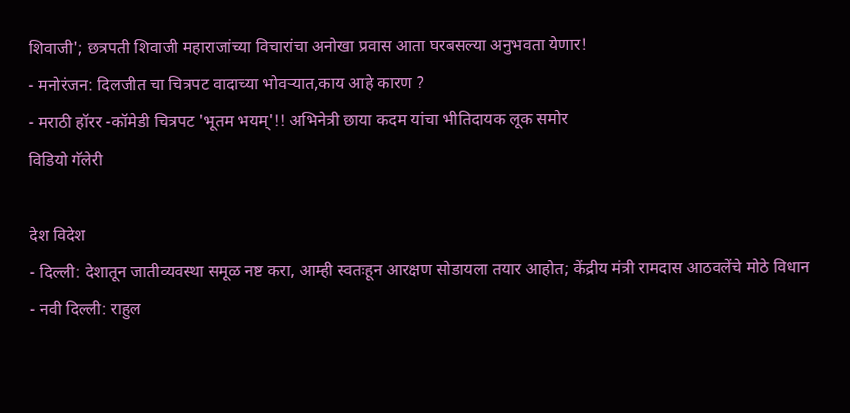शिवाजी'; छत्रपती शिवाजी महाराजांच्या विचारांचा अनोखा प्रवास आता घरबसल्या अनुभवता येणार!
- मनोरंजन: दिलजीत चा चित्रपट वादाच्या भोवऱ्यात,काय आहे कारण ?
- मराठी हॉरर -कॉमेडी चित्रपट 'भूतम भयम्'!! अभिनेत्री छाया कदम यांचा भीतिदायक लूक समोर
विडियो गॅलेरी

देश विदेश
- दिल्ली: देशातून जातीव्यवस्था समूळ नष्ट करा, आम्ही स्वतःहून आरक्षण सोडायला तयार आहोत; केंद्रीय मंत्री रामदास आठवलेंचे मोठे विधान
- नवी दिल्ली: राहुल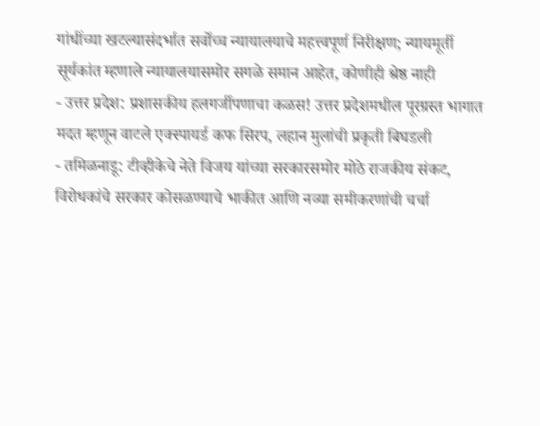गांधींच्या खटल्यासंदर्भात सर्वोच्च न्यायालयाचे महत्त्वपूर्ण निरीक्षण; न्यायमूर्ती सूर्यकांत म्हणाले न्यायालयासमोर सगळे समान आहेत, कोणीही श्रेष्ठ नाही
- उत्तर प्रदेश: प्रशासकीय हलगर्जीपणाचा कळस! उत्तर प्रदेशमधील पूरग्रस्त भागात मदत म्हणून वाटले एक्स्पायर्ड कफ सिरप, लहान मुलांची प्रकृती बिघडली
- तमिळनाडू: टीव्हीकेचे नेते विजय यांच्या सरकारसमोर मोठे राजकीय संकट, विरोधकांचे सरकार कोसळण्याचे भाकीत आणि नव्या समीकरणांची चर्चा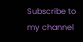Subscribe to my channel